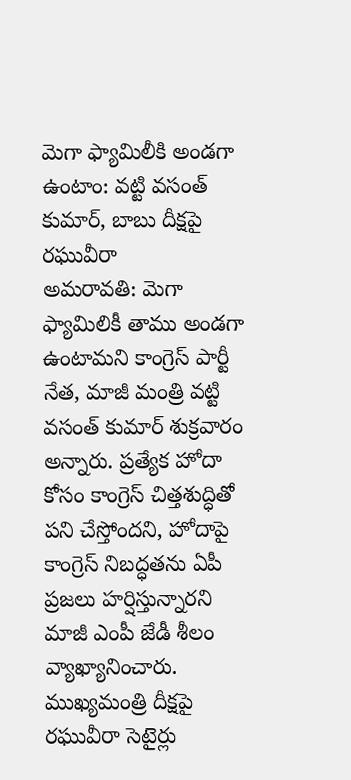మెగా ఫ్యామిలీకి అండగా ఉంటాం: వట్టి వసంత్ కుమార్, బాబు దీక్షపై రఘువీరా
అమరావతి: మెగా ఫ్యామిలికీ తాము అండగా ఉంటామని కాంగ్రెస్ పార్టీ నేత, మాజీ మంత్రి వట్టి వసంత్ కుమార్ శుక్రవారం అన్నారు. ప్రత్యేక హోదా కోసం కాంగ్రెస్ చిత్తశుద్ధితో పని చేస్తోందని, హోదాపై కాంగ్రెస్ నిబద్ధతను ఏపీ ప్రజలు హర్షిస్తున్నారని మాజీ ఎంపీ జేడీ శీలం వ్యాఖ్యానించారు.
ముఖ్యమంత్రి దీక్షపై రఘువీరా సెటైర్లు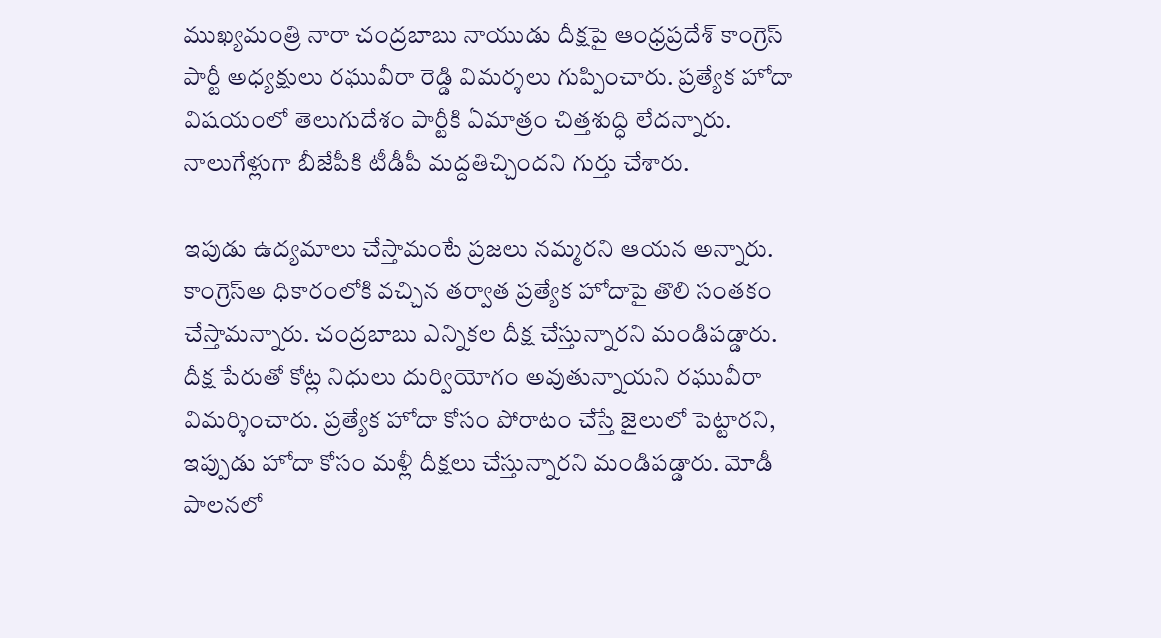ముఖ్యమంత్రి నారా చంద్రబాబు నాయుడు దీక్షపై ఆంధ్రప్రదేశ్ కాంగ్రెస్ పార్టీ అధ్యక్షులు రఘువీరా రెడ్డి విమర్శలు గుప్పించారు. ప్రత్యేక హోదా విషయంలో తెలుగుదేశం పార్టీకి ఏమాత్రం చిత్తశుద్ధి లేదన్నారు. నాలుగేళ్లుగా బీజేపీకి టీడీపీ మద్దతిచ్చిందని గుర్తు చేశారు.

ఇపుడు ఉద్యమాలు చేస్తామంటే ప్రజలు నమ్మరని ఆయన అన్నారు. కాంగ్రెస్అ ధికారంలోకి వచ్చిన తర్వాత ప్రత్యేక హోదాపై తొలి సంతకం చేస్తామన్నారు. చంద్రబాబు ఎన్నికల దీక్ష చేస్తున్నారని మండిపడ్డారు.
దీక్ష పేరుతో కోట్ల నిధులు దుర్వియోగం అవుతున్నాయని రఘువీరా విమర్శించారు. ప్రత్యేక హోదా కోసం పోరాటం చేస్తే జైలులో పెట్టారని, ఇప్పుడు హోదా కోసం మళ్లీ దీక్షలు చేస్తున్నారని మండిపడ్డారు. మోడీ పాలనలో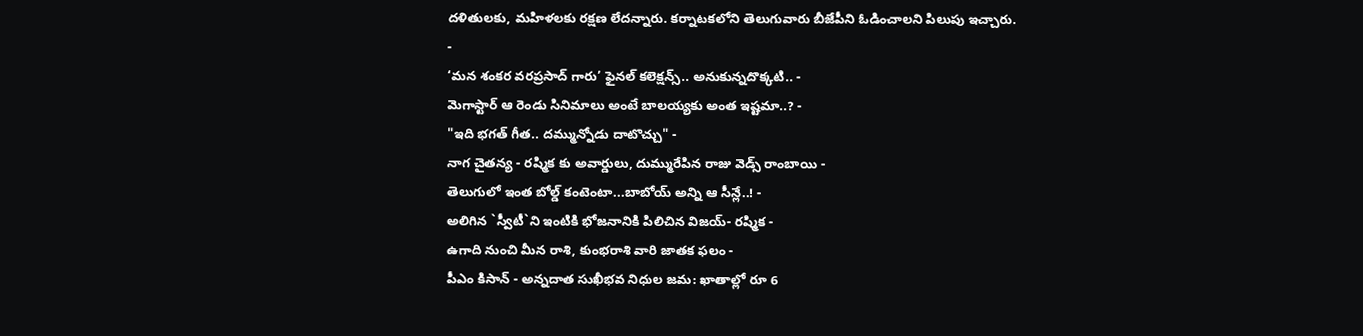దళితులకు, మహిళలకు రక్షణ లేదన్నారు. కర్నాటకలోని తెలుగువారు బీజేపీని ఓడించాలని పిలుపు ఇచ్చారు.
-
‘మన శంకర వరప్రసాద్ గారు’ ఫైనల్ కలెక్షన్స్.. అనుకున్నదొక్కటి.. -
మెగాస్టార్ ఆ రెండు సినిమాలు అంటే బాలయ్యకు అంత ఇష్టమా..? -
"ఇది భగత్ గీత.. దమ్మున్నోడు దాటొచ్చు" -
నాగ చైతన్య - రష్మిక కు అవార్డులు, దుమ్మురేపిన రాజు వెడ్స్ రాంబాయి -
తెలుగులో ఇంత బోల్డ్ కంటెంటా...బాబోయ్ అన్ని ఆ సీన్లే..! -
అలిగిన `స్వీటీ`ని ఇంటికి భోజనానికి పిలిచిన విజయ్- రష్మిక -
ఉగాది నుంచి మీన రాశి, కుంభరాశి వారి జాతక ఫలం -
పీఎం కిసాన్ - అన్నదాత సుఖీభవ నిధుల జమ: ఖాతాల్లో రూ 6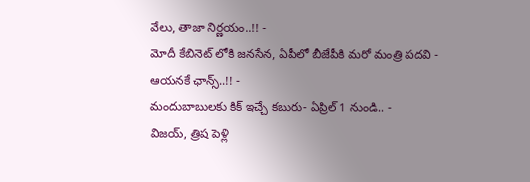వేలు, తాజా నిర్ణయం..!! -
మోదీ కేబినెట్ లోకి జనసేన, ఏపీలో బీజేపీకి మరో మంత్రి పదవి - ఆయనకే ఛాన్స్..!! -
మందుబాబులకు కిక్ ఇచ్చే కబురు- ఏప్రిల్ 1 నుండి.. -
విజయ్, త్రిష పెళ్లి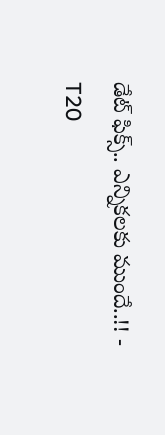డేట్ ఫిక్స్.. ఎన్నికలకు ముందే..!! -
T20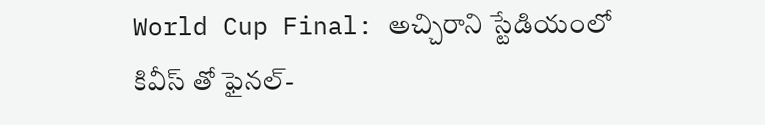World Cup Final: అచ్చిరాని స్టేడియంలో కివీస్ తో ఫైనల్-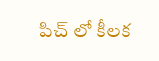పిచ్ లో కీలక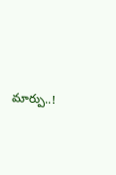మార్పు..!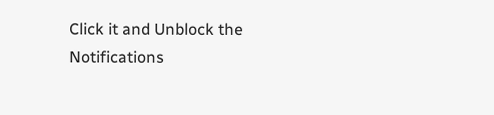Click it and Unblock the Notifications